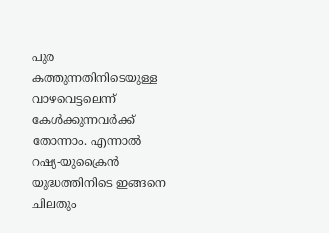പുര കത്തുന്നതിനിടെയുള്ള വാഴവെട്ടലെന്ന് കേള്‍ക്കുന്നവര്‍ക്ക് തോന്നാം. എന്നാല്‍ റഷ്യ-യുക്രൈന്‍ യുദ്ധത്തിനിടെ ഇങ്ങനെ ചിലതും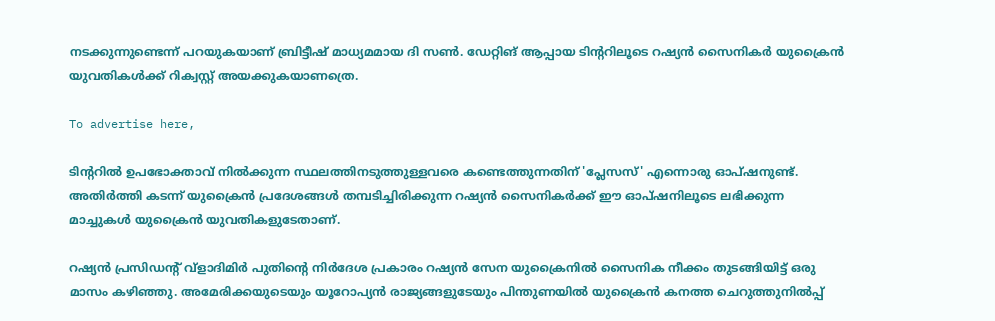നടക്കുന്നുണ്ടെന്ന് പറയുകയാണ് ബ്രിട്ടീഷ് മാധ്യമമായ ദി സണ്‍. ഡേറ്റിങ് ആപ്പായ ടിന്ററിലൂടെ റഷ്യന്‍ സൈനികര്‍ യുക്രൈന്‍ യുവതികള്‍ക്ക് റിക്വസ്റ്റ് അയക്കുകയാണത്രെ.

To advertise here,

ടിന്ററില്‍ ഉപഭോക്താവ് നില്‍ക്കുന്ന സ്ഥലത്തിനടുത്തുള്ളവരെ കണ്ടെത്തുന്നതിന് 'പ്ലേസസ്' എന്നൊരു ഓപ്ഷനുണ്ട്. അതിര്‍ത്തി കടന്ന് യുക്രൈന്‍ പ്രദേശങ്ങള്‍ തമ്പടിച്ചിരിക്കുന്ന റഷ്യന്‍ സൈനികര്‍ക്ക് ഈ ഓപ്ഷനിലൂടെ ലഭിക്കുന്ന മാച്ചുകള്‍ യുക്രൈന്‍ യുവതികളുടേതാണ്.

റഷ്യന്‍ പ്രസിഡന്റ് വ്‌ളാദിമിര്‍ പുതിന്റെ നിര്‍ദേശ പ്രകാരം റഷ്യന്‍ സേന യുക്രൈനില്‍ സൈനിക നീക്കം തുടങ്ങിയിട്ട് ഒരു മാസം കഴിഞ്ഞു. അമേരിക്കയുടെയും യൂറോപ്യന്‍ രാജ്യങ്ങളുടേയും പിന്തുണയില്‍ യുക്രൈന്‍ കനത്ത ചെറുത്തുനില്‍പ്പ്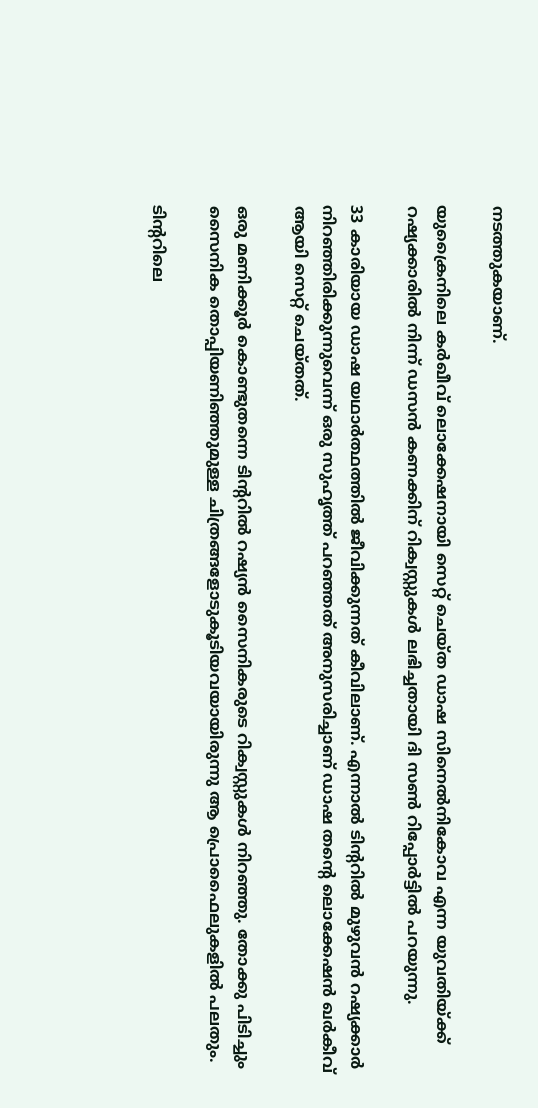നടത്തുകയാണ്.

യുക്രൈനിലെ കര്‍ഖീവ് ലൊക്കേഷനായി സെറ്റ് ചെയ്ത ഡാഷ സിനെല്‍നികോവ എന്ന യുവതിയ്ക്ക് റഷ്യക്കാരില്‍ നിന്ന് ഡസന്‍ കണക്കിന് റിക്വസ്റ്റുകള്‍ ലഭിച്ചതായി ദി സണ്‍ റിപ്പോര്‍ട്ടില്‍ പറയുന്നു.

33 കാരിയായ ഡാഷ യഥാര്‍ത്ഥത്തില്‍ ജീവിക്കുന്നത് കീവിലാണ്. എന്നാല്‍ ടിന്ററില്‍ മുഴുവന്‍ റഷ്യക്കാര്‍ നിറഞ്ഞിരിക്കുന്നുവെന്ന് ഒരു സുഹൃത്ത് പറഞ്ഞത് അനുസരിച്ചാണ് ഡാഷ തന്റെ ലൊക്കേഷന്‍ ഖര്‍കീവ് ആയി സെറ്റ് ചെയ്തത്.

ഒരു മണിക്കൂര്‍ കൊണ്ടുതന്നെ ടിന്ററില്‍ റഷ്യന്‍ സൈനികരുടെ റിക്വസ്റ്റുകള്‍ നിറഞ്ഞു. തോക്കു പിടിച്ചും സൈനിക തൊപ്പിയണിഞ്ഞുമുള്ള ചിത്രങ്ങളോടുകൂടിയവയായിരുന്നു ആ പ്രൊഫൈലുകളില്‍ പലതും.

ടിന്ററിലെ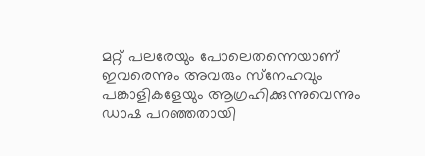മറ്റ് പലരേയും പോലെതന്നെയാണ് ഇവരെന്നും അവരും സ്‌നേഹവും പങ്കാളികളേയും ആഗ്രഹിക്കുന്നുവെന്നും ഡാഷ പറഞ്ഞതായി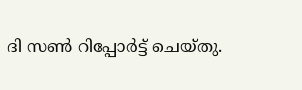ദി സണ്‍ റിപ്പോര്‍ട്ട് ചെയ്തു.